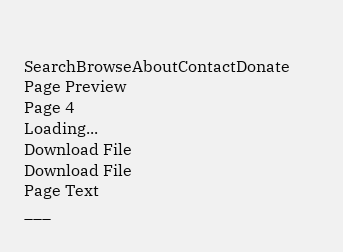SearchBrowseAboutContactDonate
Page Preview
Page 4
Loading...
Download File
Download File
Page Text
___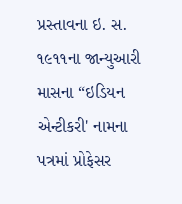પ્રસ્તાવના ઇ. સ. ૧૯૧૧ના જાન્યુઆરી માસના “ઇડિયન એન્ટીકરી' નામના પત્રમાં પ્રોફેસર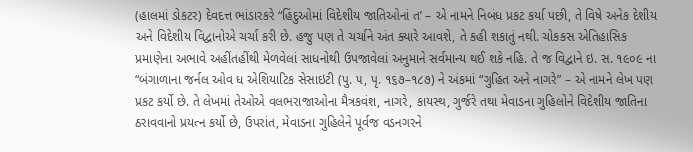(હાલમાં ડોકટર) દેવદત્ત ભાંડારકરે “હિંદુઓમાં વિદેશીય જાતિઓનાં ત’ – એ નામને નિબંધ પ્રકટ કર્યા પછી, તે વિષે અનેક દેશીય અને વિદેશીય વિદ્વાનોએ ચર્ચા કરી છે. હજુ પણ તે ચર્ચાને અંત ક્યારે આવશે, તે કહી શકાતું નથી. ચોકકસ એતિહાસિક પ્રમાણેના અભાવે અહીંતહીંથી મેળવેલાં સાધનોથી ઉપજાવેલાં અનુમાને સર્વમાન્ય થઈ શકે નહિ. તે જ વિદ્વાને ઇ. સ. ૧૯૦૯ ના “બંગાળાના જર્નલ ઓવ ધ એશિયાટિક સેસાઇટી (પુ. ૫, પૃ. ૧૬૭–૧૮૭) ને અંકમાં “ગુહિત અને નાગરે” – એ નામને લેખ પણ પ્રકટ કર્યો છે. તે લેખમાં તેઓએ વલભરાજાઓના મૈત્રકવંશ, નાગરે, કાયસ્થ, ગુર્જરે તથા મેવાડના ગુહિલોને વિદેશીય જાતિના ઠરાવવાનો પ્રયત્ન કર્યો છે, ઉપરાંત, મેવાડના ગુહિલેને પૂર્વજ વડનગરને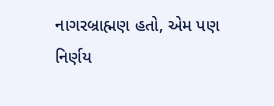નાગરબ્રાહ્મણ હતો, એમ પણ નિર્ણય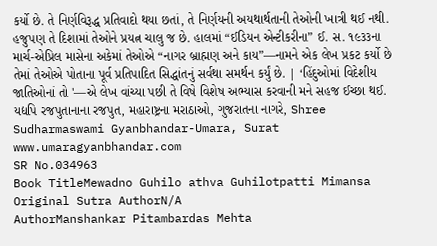કર્યો છે. તે નિર્ણવિરૂદ્ધ પ્રતિવાદો થયા છતાં, તે નિર્ણયની અયથાર્થતાની તેઓની ખાત્રી થઈ નથી. હજુપણ તે દિશામાં તેઓને પ્રયત્ન ચાલુ જ છે. હાલમાં “ઈડિયન એન્ટીકરીના” ઈ. સ. ૧૯૩૩ના માર્ચ-એપ્રિલ માસેના અકેમાં તેઓએ “નાગર બ્રાહ્મણ અને કાય”—નામને એક લેખ પ્રકટ કર્યો છે તેમાં તેઓએ પોતાના પૂર્વ પ્રતિપાદિત સિદ્ધાંતનું સર્વથા સમર્થન કર્યું છે. | ‘હિંદુઓમાં વિદેશીય જાતિઓનાં તો '—એ લેખ વાંચ્યા પછી તે વિષે વિશેષ અભ્યાસ કરવાની મને સહજ ઈચ્છા થઈ. યદ્યપિ રજપુતાનાના રજપુત, મહારાષ્ટ્રના મરાઠાઓ, ગુજરાતના નાગરે, Shree Sudharmaswami Gyanbhandar-Umara, Surat www.umaragyanbhandar.com
SR No.034963
Book TitleMewadno Guhilo athva Guhilotpatti Mimansa
Original Sutra AuthorN/A
AuthorManshankar Pitambardas Mehta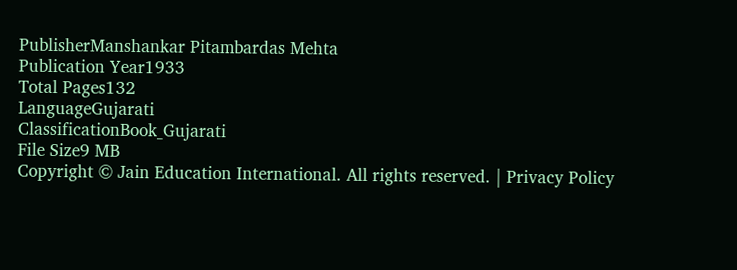PublisherManshankar Pitambardas Mehta
Publication Year1933
Total Pages132
LanguageGujarati
ClassificationBook_Gujarati
File Size9 MB
Copyright © Jain Education International. All rights reserved. | Privacy Policy